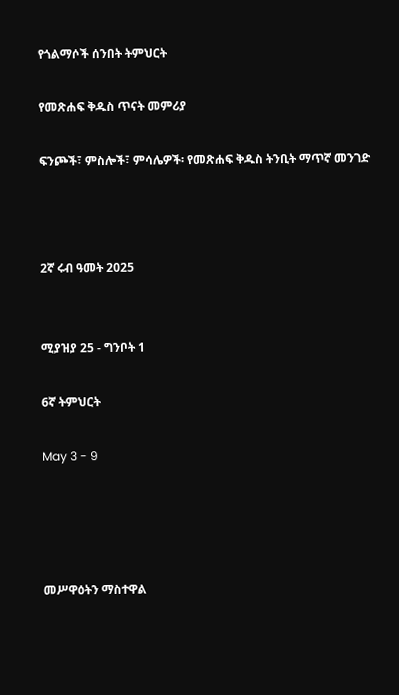የጎልማሶች ሰንበት ትምህርት

የመጽሐፍ ቅዱስ ጥናት መምሪያ

ፍንጮች፣ ምስሎች፣ ምሳሌዎች፡ የመጽሐፍ ቅዱስ ትንቢት ማጥኛ መንገድ



2ኛ ሩብ ዓመት 2025


ሚያዝያ 25 - ግንቦት 1

6ኛ ትምህርት

May 3 - 9




መሥዋዕትን ማስተዋል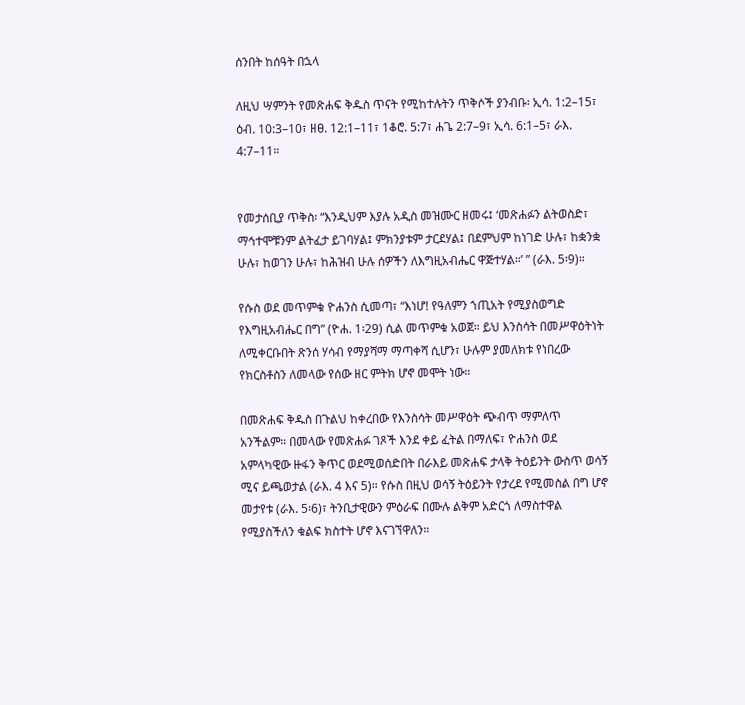ሰንበት ከሰዓት በኋላ

ለዚህ ሣምንት የመጽሐፍ ቅዱስ ጥናት የሚከተሉትን ጥቅሶች ያንብቡ፡ ኢሳ. 1:2–15፣ ዕብ. 10:3–10፣ ዘፀ. 12:1–11፣ 1ቆሮ. 5:7፣ ሐጌ 2:7–9፣ ኢሳ. 6:1–5፣ ራእ. 4:7–11።


የመታሰቢያ ጥቅስ፡ “እንዲህም እያሉ አዲስ መዝሙር ዘመሩ፤ ‘መጽሐፉን ልትወስድ፣ ማኅተሞቹንም ልትፈታ ይገባሃል፤ ምክንያቱም ታርደሃል፤ በደምህም ከነገድ ሁሉ፣ ከቋንቋ ሁሉ፣ ከወገን ሁሉ፣ ከሕዝብ ሁሉ ሰዎችን ለእግዚአብሔር ዋጅተሃል።’ ” (ራእ. 5፡9)።

የሱስ ወደ መጥምቁ ዮሐንስ ሲመጣ፣ “እነሆ! የዓለምን ኀጢአት የሚያስወግድ የእግዚአብሔር በግ” (ዮሐ. 1፡29) ሲል መጥምቁ አወጀ። ይህ እንስሳት በመሥዋዕትነት ለሚቀርቡበት ጽንሰ ሃሳብ የማያሻማ ማጣቀሻ ሲሆን፣ ሁሉም ያመለክቱ የነበረው የክርስቶስን ለመላው የሰው ዘር ምትክ ሆኖ መሞት ነው።

በመጽሐፍ ቅዱስ በጉልህ ከቀረበው የእንስሳት መሥዋዕት ጭብጥ ማምለጥ አንችልም። በመላው የመጽሐፉ ገጾች እንደ ቀይ ፈትል በማለፍ፣ ዮሐንስ ወደ አምላካዊው ዙፋን ቅጥር ወደሚወሰድበት በራእይ መጽሐፍ ታላቅ ትዕይንት ውስጥ ወሳኝ ሚና ይጫወታል (ራእ. 4 እና 5)። የሱስ በዚህ ወሳኝ ትዕይንት የታረደ የሚመስል በግ ሆኖ መታየቱ (ራእ. 5፡6)፣ ትንቢታዊውን ምዕራፍ በሙሉ ልቅም አድርጎ ለማስተዋል የሚያስችለን ቁልፍ ክስተት ሆኖ እናገኘዋለን።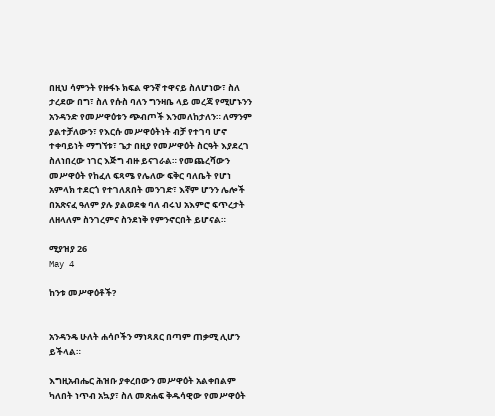በዚህ ሳምንት የዙፋኑ ክፍል ዋንኛ ተዋናይ ስለሆነው፣ ስለ ታረደው በግ፣ ስለ የሱስ ባለን ግንዛቤ ላይ መረጃ የሚሆኑንን አንዳንድ የመሥዋዕቱን ጭብጦች እንመለከታለን። ለማንም ያልተቻለውን፣ የእርሱ መሥዋዕትነት ብቻ የተገባ ሆኖ ተቀባይነት ማግኘቱ፣ ጌታ በዚያ የመሥዋዕት ስርዓት እያደረገ ስለነበረው ነገር እጅግ ብዙ ይናገራል። የመጨረሻውን መሥዋዕት የከፈለ ፍጻሜ የሌለው ፍቅር ባለቤት የሆነ አምላክ ተደርጎ የተገለጸበት መንገድ፣ እኛም ሆንን ሌሎች በአጽናፈ ዓለም ያሉ ያልወደቁ ባለ ብሩህ አእምሮ ፍጥረታት ለዘላለም ስንገረምና ስንደነቅ የምንኖርበት ይሆናል።

ሚያዝያ 26
May 4

ከንቱ መሥዋዕቶች?


አንዳንዴ ሁለት ሐሳቦችን ማነጻጸር በጣም ጠቃሚ ሊሆን ይችላል።

እግዚአብሔር ሕዝቡ ያቀረበውን መሥዋዕት አልቀበልም ካለበት ነጥብ አኳያ፣ ስለ መጽሐፍ ቅዱሳዊው የመሥዋዕት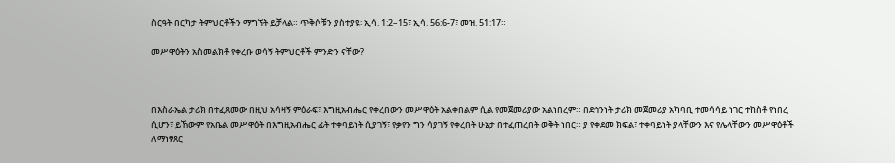ስርዓት በርካታ ትምህርቶችን ማግኘት ይቻላል። ጥቅሶቹን ያስተያዩ፡ ኢሳ. 1:2–15፣ ኢሳ. 56:6-7፣ መዝ. 51:17።

መሥዋዕትን አስመልክቶ የቀረቡ ወሳኝ ትምህርቶች ምንድን ናቸው?



በእስራኤል ታሪክ በተፈጸመው በዚህ አሳዛኝ ምዕራፍ፣ እግዚአብሔር የቀረበውን መሥዋዕት አልቀበልም ሲል የመጀመሪያው አልነበረም። በደኅንነት ታሪክ መጀመሪያ አካባቢ ተመሳሳይ ነገር ተከስቶ የነበረ ሲሆን፣ ይኸውም የአቤል መሥዋዕት በእግዚአብሔር ፊት ተቀባይነት ሲያገኝ፣ የቃየን ግን ሳያገኝ የቀረበት ሁኔታ በተፈጠረበት ወቅት ነበር። ያ የቀደመ ክፍል፣ ተቀባይነት ያላቸውን እና የሌላቸውን መሥዋዕቶች ለማነፃጸር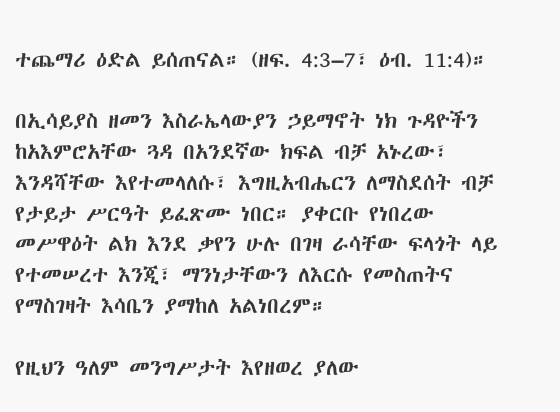ተጨማሪ ዕድል ይሰጠናል። (ዘፍ. 4:3–7፣ ዕብ. 11:4)።

በኢሳይያስ ዘመን እስራኤላውያን ኃይማኖት ነክ ጉዳዮችን ከአእምሮአቸው ጓዳ በአንደኛው ክፍል ብቻ አኑረው፣ እንዳሻቸው እየተመላለሱ፣ እግዚአብሔርን ለማስደሰት ብቻ የታይታ ሥርዓት ይፈጽሙ ነበር። ያቀርቡ የነበረው መሥዋዕት ልክ እንደ ቃየን ሁሉ በገዛ ራሳቸው ፍላጎት ላይ የተመሠረተ እንጂ፣ ማንነታቸውን ለእርሱ የመስጠትና የማስገዛት እሳቤን ያማከለ አልነበረም።

የዚህን ዓለም መንግሥታት እየዘወረ ያለው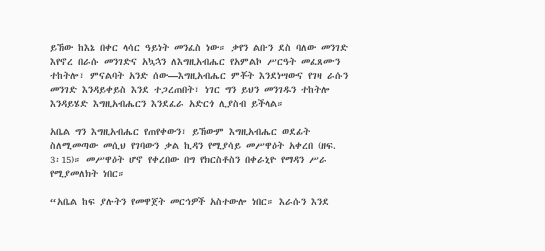ይኸው ከእኔ በቀር ላሳር ዓይነት መንፈስ ነው። ቃየን ልቡን ደስ ባለው መንገድ እየኖረ በራሱ መንገድና አኳኋን ለእግዚአብሔር የአምልኮ ሥርዓት መፈጸሙን ተከትሎ፣ ምናልባት አንድ ሰው—እግዚአብሔር ምቾት እንደነሣውና የገዛ ራሱን መንገድ እንዳይቀይስ እንደ ተጋረጠበት፣ ነገር ግን ይህን መንገዱን ተከትሎ እንዳይሄድ እግዚአብሔርን እንደፈራ አድርጎ ሊያስብ ይችላል።

አቤል ግን እግዚአብሔር የጠየቀውን፣ ይኸውም እግዚአብሔር ወደፊት ስለሚመጣው መሲህ የገባውን ቃል ኪዳን የሚያሳይ መሥዋዕት አቀረበ (ዘፍ. 3፡15)። መሥዋዕት ሆኖ የቀረበው በግ የክርስቶስን በቀራኒዮ የማዳን ሥራ የሚያመለክት ነበር።

“አቤል ከፍ ያሉትን የመዋጀት መርኅዎች አስተውሎ ነበር። እራሱን እንደ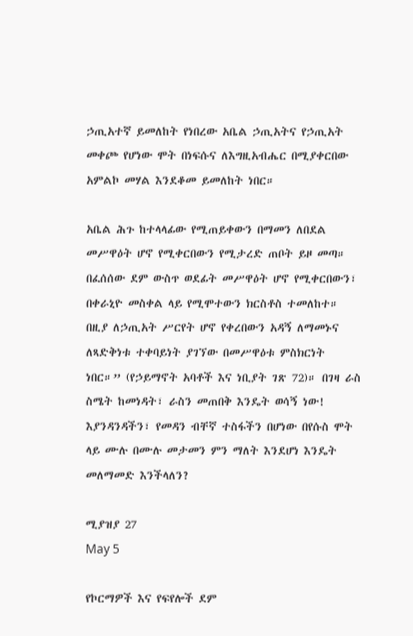ኃጢአተኛ ይመለከት የነበረው አቤል ኃጢአትና የኃጢአት መቀጮ የሆነው ሞት በነፍሱና ለእግዚአብሔር በሚያቀርበው አምልኮ መሃል እንደቆመ ይመለከት ነበር።

አቤል ሕጉ ከተላላፊው የሚጠይቀውን በማመን ለበደል መሥዋዕት ሆኖ የሚቀርበውን የሚታረድ ጠቦት ይዞ መጣ። በፈሰሰው ደም ውስጥ ወደፊት መሥዋዕት ሆኖ የሚቀርበውን፣ በቀራኒዮ መስቀል ላይ የሚሞተውን ክርስቶስ ተመለከተ። በዚያ ለኃጢአት ሥርየት ሆኖ የቀረበውን አዳኝ ለማመኑና ለጻድቅነቱ ተቀባይነት ያገኘው በመሥዋዕቱ ምስክርነት ነበር።” (የኃይማኖት አባቶች እና ነቢያት ገጽ 72)። በገዛ ራስ ስሜት ከመነዳት፣ ራስን መጠበቅ እንዴት ወሳኝ ነው! እያንዳንዳችን፣ የመዳን ብቸኛ ተስፋችን በሆነው በየሱስ ሞት ላይ ሙሉ በሙሉ መታመን ምን ማለት እንደሆነ እንዴት መለማመድ እንችላለን?

ሚያዝያ 27
May 5

የኮርማዎች እና የፍየሎች ደም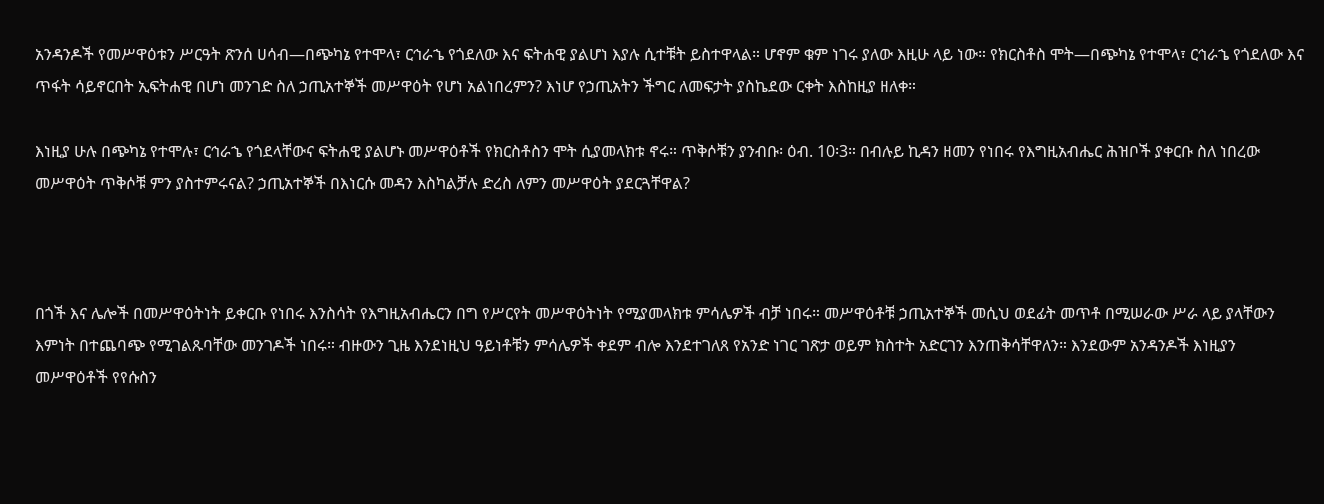አንዳንዶች የመሥዋዕቱን ሥርዓት ጽንሰ ሀሳብ—በጭካኔ የተሞላ፣ ርኅራኄ የጎደለው እና ፍትሐዊ ያልሆነ እያሉ ሲተቹት ይስተዋላል። ሆኖም ቁም ነገሩ ያለው እዚሁ ላይ ነው። የክርስቶስ ሞት—በጭካኔ የተሞላ፣ ርኅራኄ የጎደለው እና ጥፋት ሳይኖርበት ኢፍትሐዊ በሆነ መንገድ ስለ ኃጢአተኞች መሥዋዕት የሆነ አልነበረምን? እነሆ የኃጢአትን ችግር ለመፍታት ያስኬደው ርቀት እስከዚያ ዘለቀ።

እነዚያ ሁሉ በጭካኔ የተሞሉ፣ ርኅራኄ የጎደላቸውና ፍትሐዊ ያልሆኑ መሥዋዕቶች የክርስቶስን ሞት ሲያመላክቱ ኖሩ። ጥቅሶቹን ያንብቡ፡ ዕብ. 10፡3። በብሉይ ኪዳን ዘመን የነበሩ የእግዚአብሔር ሕዝቦች ያቀርቡ ስለ ነበረው መሥዋዕት ጥቅሶቹ ምን ያስተምሩናል? ኃጢአተኞች በእነርሱ መዳን እስካልቻሉ ድረስ ለምን መሥዋዕት ያደርጓቸዋል?



በጎች እና ሌሎች በመሥዋዕትነት ይቀርቡ የነበሩ እንስሳት የእግዚአብሔርን በግ የሥርየት መሥዋዕትነት የሚያመላክቱ ምሳሌዎች ብቻ ነበሩ። መሥዋዕቶቹ ኃጢአተኞች መሲህ ወደፊት መጥቶ በሚሠራው ሥራ ላይ ያላቸውን እምነት በተጨባጭ የሚገልጹባቸው መንገዶች ነበሩ። ብዙውን ጊዜ እንደነዚህ ዓይነቶቹን ምሳሌዎች ቀደም ብሎ እንደተገለጸ የአንድ ነገር ገጽታ ወይም ክስተት አድርገን እንጠቅሳቸዋለን። እንደውም አንዳንዶች እነዚያን መሥዋዕቶች የየሱስን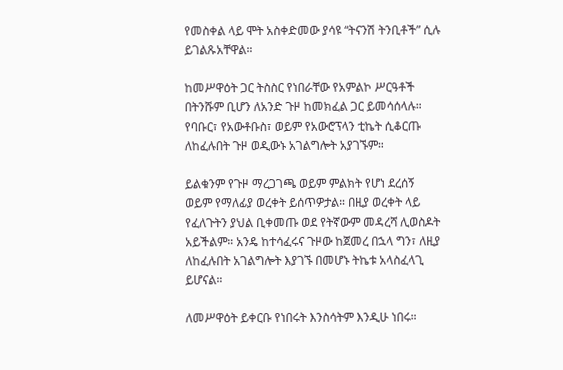የመስቀል ላይ ሞት አስቀድመው ያሳዩ “ትናንሽ ትንቢቶች” ሲሉ ይገልጹአቸዋል።

ከመሥዋዕት ጋር ትስስር የነበራቸው የአምልኮ ሥርዓቶች በትንሹም ቢሆን ለአንድ ጉዞ ከመክፈል ጋር ይመሳሰላሉ። የባቡር፣ የአውቶቡስ፣ ወይም የአውሮፕላን ቲኬት ሲቆርጡ ለከፈሉበት ጉዞ ወዲውኑ አገልግሎት አያገኙም።

ይልቁንም የጉዞ ማረጋገጫ ወይም ምልክት የሆነ ደረሰኝ ወይም የማለፊያ ወረቀት ይሰጥዎታል። በዚያ ወረቀት ላይ የፈለጉትን ያህል ቢቀመጡ ወደ የትኛውም መዳረሻ ሊወስዶት አይችልም። አንዴ ከተሳፈሩና ጉዞው ከጀመረ በኋላ ግን፣ ለዚያ ለከፈሉበት አገልግሎት እያገኙ በመሆኑ ትኬቱ አላስፈላጊ ይሆናል።

ለመሥዋዕት ይቀርቡ የነበሩት እንስሳትም እንዲሁ ነበሩ።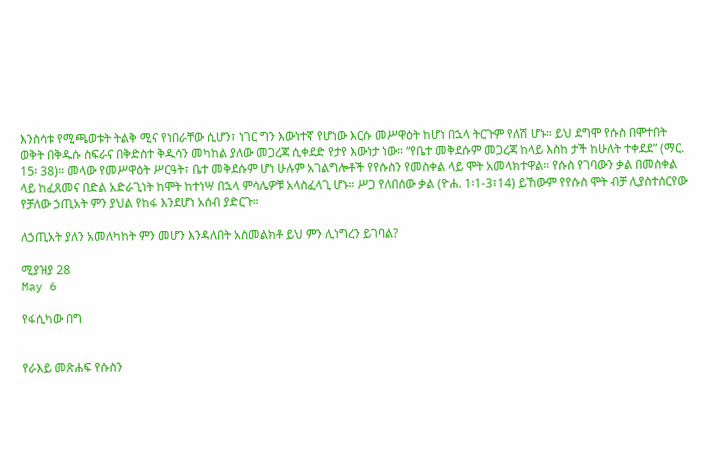እንስሳቱ የሚጫወቱት ትልቅ ሚና የነበራቸው ሲሆን፣ ነገር ግን እውነተኛ የሆነው እርሱ መሥዋዕት ከሆነ በኋላ ትርጉም የለሽ ሆኑ። ይህ ደግሞ የሱስ በሞተበት ወቅት በቅዱሱ ስፍራና በቅድስተ ቅዱሳን መካከል ያለው መጋረጃ ሲቀደድ የታየ እውነታ ነው። “የቤተ መቅደሱም መጋረጃ ከላይ እስከ ታች ከሁለት ተቀደደ” (ማር. 15፡ 38)። መላው የመሥዋዕት ሥርዓት፣ ቤተ መቅደሱም ሆነ ሁሉም አገልግሎቶች የየሱስን የመስቀል ላይ ሞት አመላክተዋል። የሱስ የገባውን ቃል በመስቀል ላይ ከፈጸመና በድል አድራጊነት ከሞት ከተነሣ በኋላ ምሳሌዎቹ አላስፈላጊ ሆኑ። ሥጋ የለበሰው ቃል (ዮሐ. 1፡1-3፣14) ይኸውም የየሱስ ሞት ብቻ ሊያስተሰርየው የቻለው ኃጢአት ምን ያህል የከፋ እንደሆነ አሰብ ያድርጉ።

ለኃጢአት ያለን አመለካከት ምን መሆን እንዳለበት አስመልክቶ ይህ ምን ሊነግረን ይገባል?

ሚያዝያ 28
May 6

የፋሲካው በግ


የራእይ መጽሐፍ የሱስን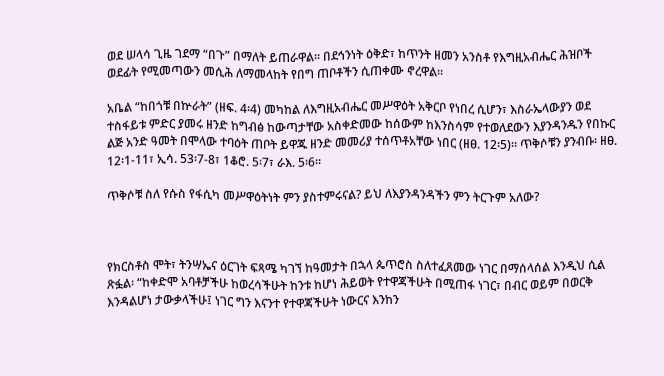ወደ ሠላሳ ጊዜ ገደማ “በጉ” በማለት ይጠራዋል። በደኅንነት ዕቅድ፣ ከጥንት ዘመን አንስቶ የእግዚአብሔር ሕዝቦች ወደፊት የሚመጣውን መሲሕ ለማመላከት የበግ ጠቦቶችን ሲጠቀሙ ኖረዋል።

አቤል “ከበጎቹ በኵራት” (ዘፍ. 4፡4) መካከል ለእግዚአብሔር መሥዋዕት አቅርቦ የነበረ ሲሆን፣ እስራኤላውያን ወደ ተስፋይቱ ምድር ያመሩ ዘንድ ከግብፅ ከውጣታቸው አስቀድመው ከሰውም ከእንስሳም የተወለደውን እያንዳንዱን የበኩር ልጅ አንድ ዓመት በሞላው ተባዕት ጠቦት ይዋጁ ዘንድ መመሪያ ተሰጥቶአቸው ነበር (ዘፀ. 12፡5)። ጥቅሶቹን ያንብቡ፡ ዘፀ. 12፡1-11፣ ኢሳ. 53፡7-8፣ 1ቆሮ. 5፡7፣ ራእ. 5፡6።

ጥቅሶቹ ስለ የሱስ የፋሲካ መሥዋዕትነት ምን ያስተምሩናል? ይህ ለእያንዳንዳችን ምን ትርጉም አለው?



የክርስቶስ ሞት፣ ትንሣኤና ዕርገት ፍጻሜ ካገኘ ከዓመታት በኋላ ጴጥሮስ ስለተፈጸመው ነገር በማሰላሰል እንዲህ ሲል ጽፏል፡ “ከቀድሞ አባቶቻችሁ ከወረሳችሁት ከንቱ ከሆነ ሕይወት የተዋጃችሁት በሚጠፋ ነገር፣ በብር ወይም በወርቅ እንዳልሆነ ታውቃላችሁ፤ ነገር ግን እናንተ የተዋጃችሁት ነውርና እንከን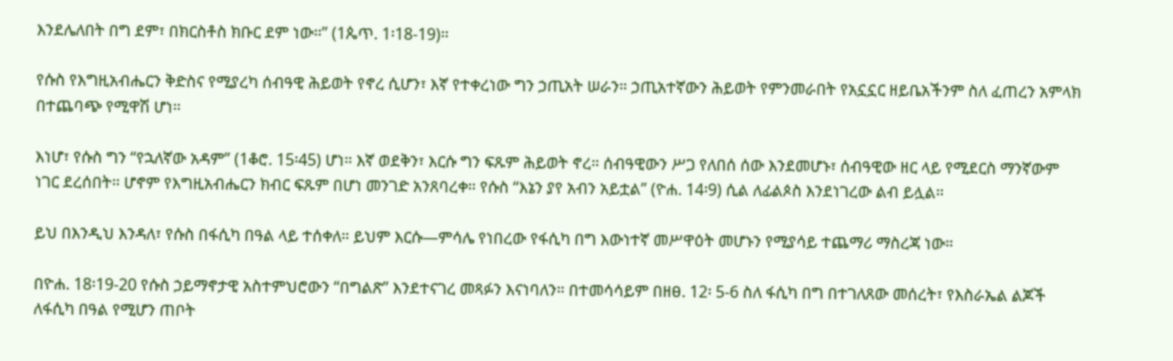እንደሌለበት በግ ደም፣ በክርስቶስ ክቡር ደም ነው።” (1ጴጥ. 1፡18-19)።

የሱስ የእግዚአብሔርን ቅድስና የሚያረካ ሰብዓዊ ሕይወት የኖረ ሲሆን፣ እኛ የተቀረነው ግን ኃጢአት ሠራን። ኃጢአተኛውን ሕይወት የምንመራበት የአኗኗር ዘይቤአችንም ስለ ፈጠረን አምላክ በተጨባጭ የሚዋሽ ሆነ።

እነሆ፣ የሱስ ግን “የኋለኛው አዳም” (1ቆሮ. 15፡45) ሆነ። እኛ ወደቅን፣ እርሱ ግን ፍጹም ሕይወት ኖረ። ሰብዓዊውን ሥጋ የለበሰ ሰው እንደመሆኑ፣ ሰብዓዊው ዘር ላይ የሚደርስ ማንኛውም ነገር ደረሰበት። ሆኖም የእግዚአብሔርን ክብር ፍጹም በሆነ መንገድ አንጸባረቀ። የሱስ “እኔን ያየ አብን አይቷል” (ዮሐ. 14፡9) ሲል ለፊልጶስ እንደነገረው ልብ ይሏል።

ይህ በእንዲህ እንዳለ፣ የሱስ በፋሲካ በዓል ላይ ተሰቀለ። ይህም እርሱ—ምሳሌ የነበረው የፋሲካ በግ እውነተኛ መሥዋዕት መሆኑን የሚያሳይ ተጨማሪ ማስረጃ ነው።

በዮሐ. 18፡19-20 የሱስ ኃይማኖታዊ አስተምህሮውን “በግልጽ” እንደተናገረ መጻፉን እናነባለን። በተመሳሳይም በዘፀ. 12፡ 5-6 ስለ ፋሲካ በግ በተገለጸው መሰረት፣ የእስራኤል ልጆች ለፋሲካ በዓል የሚሆን ጠቦት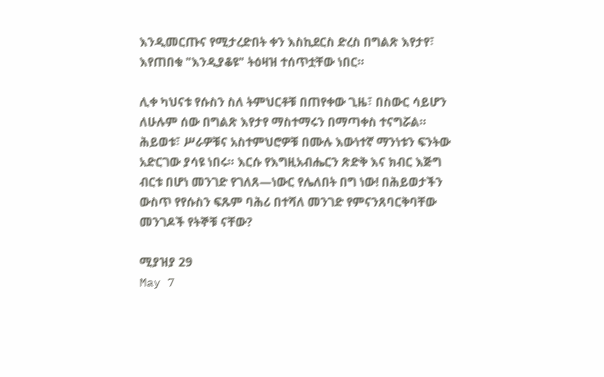እንዲመርጡና የሚታረድበት ቀን እስኪደርስ ድረስ በግልጽ እየታየ፣ እየጠበቁ "እንዲያቆዩ" ትዕዛዝ ተሰጥቷቸው ነበር።

ሊቀ ካህናቱ የሱስን ስለ ትምህርቶቹ በጠየቀው ጊዜ፣ በስውር ሳይሆን ለሁሉም ሰው በግልጽ እየታየ ማስተማሩን በማጣቀስ ተናግሯል። ሕይወቱ፣ ሥራዎቹና አስተምህሮዎቹ በሙሉ እውነተኛ ማንነቱን ፍንትው አድርገው ያሳዩ ነበሩ። እርሱ የእግዚአብሔርን ጽድቅ እና ክብር እጅግ ብርቱ በሆነ መንገድ የገለጸ—ነውር የሌለበት በግ ነው! በሕይወታችን ውስጥ የየሱስን ፍጹም ባሕሪ በተሻለ መንገድ የምናንጸባርቅባቸው መንገዶች የትኞቹ ናቸው?

ሚያዝያ 29
May 7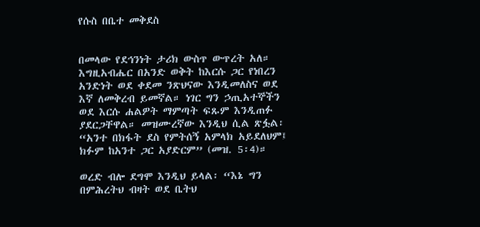የሱስ በቤተ መቅደስ


በመላው የደኅንነት ታሪክ ውስጥ ውጥረት አለ። እግዚአብሔር በአንድ ወቅት ከእርሱ ጋር የነበረን አንድነት ወደ ቀደመ ንጽህናው እንዲመለስና ወደ እኛ ለመቅረብ ይመኛል። ነገር ግን ኃጢአተኞችን ወደ እርሱ ሐልዎት ማምጣት ፍጹም እንዲጠፉ ያደርጋቸዋል። መዝሙረኛው እንዲህ ሲል ጽፏል፡ “አንተ በክፋት ደስ የምትሰኝ አምላክ አይደለህም፤ ክፉም ከአንተ ጋር አያድርም” (መዝ. 5፡4)።

ወረድ ብሎ ደግሞ እንዲህ ይላል፡ “እኔ ግን በምሕረትህ ብዛት ወደ ቤትህ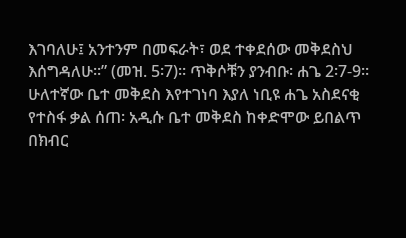እገባለሁ፤ አንተንም በመፍራት፣ ወደ ተቀደሰው መቅደስህ እሰግዳለሁ።” (መዝ. 5፡7)። ጥቅሶቹን ያንብቡ፡ ሐጌ 2፡7-9። ሁለተኛው ቤተ መቅደስ እየተገነባ እያለ ነቢዩ ሐጌ አስደናቂ የተስፋ ቃል ሰጠ፡ አዲሱ ቤተ መቅደስ ከቀድሞው ይበልጥ በክብር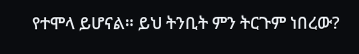የተሞላ ይሆናል። ይህ ትንቢት ምን ትርጉም ነበረው?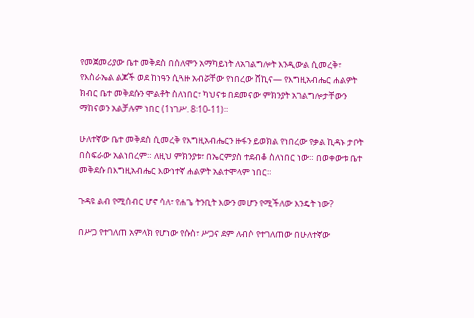የመጀመሪያው ቤተ መቅደስ በሰለሞን አማካይነት ለአገልግሎት እንዲውል ሲመረቅ፣ የእስራኤል ልጆች ወደ ከነዓን ሲጓዙ አብሯቸው የነበረው ሸኪና— የእግዚአብሔር ሐልዎት ክብር ቤተ መቅደሱን ሞልቶት ስለነበር፣ ካህናቱ በደመናው ምክንያት አገልግሎታቸውን ማከናወን አልቻሉም ነበር (1ነገሥ. 8፡10-11)።

ሁለተኛው ቤተ መቅደስ ሲመረቅ የእግዚአብሔርን ዙፋን ይወክል የነበረው የቃል ኪዳኑ ታቦት በስፍራው አልነበረም። ለዚህ ምክንያቱ፣ በኤርምያስ ተደብቆ ስለነበር ነው። በወቀውቱ ቤተ መቅደሱ በእግዚአብሔር እውነተኛ ሐልዎት አልተሞላም ነበር።

ጉዳዩ ልብ የሚሰብር ሆኖ ሳለ፣ የሐጌ ትንቢት እውን መሆን የሚችለው እንዴት ነው?

በሥጋ የተገለጠ አምላክ የሆነው የሱስ፣ ሥጋና ደም ለብሶ የተገለጠው በሁለተኛው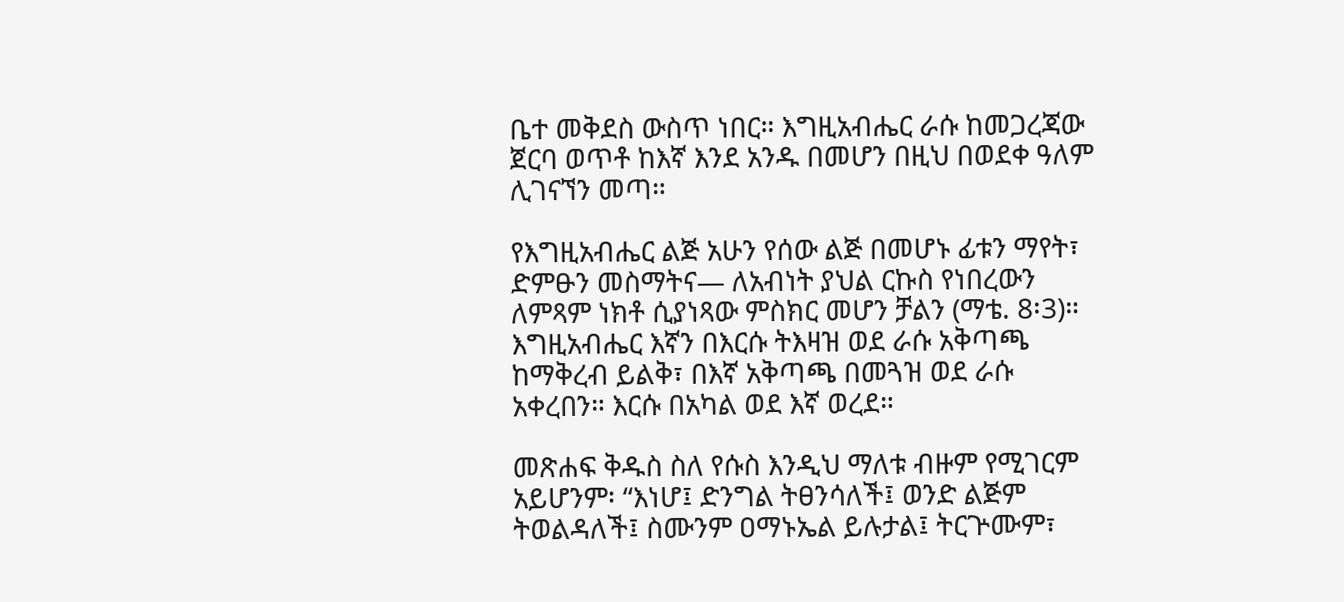ቤተ መቅደስ ውስጥ ነበር። እግዚአብሔር ራሱ ከመጋረጃው ጀርባ ወጥቶ ከእኛ እንደ አንዱ በመሆን በዚህ በወደቀ ዓለም ሊገናኘን መጣ።

የእግዚአብሔር ልጅ አሁን የሰው ልጅ በመሆኑ ፊቱን ማየት፣ ድምፁን መስማትና— ለአብነት ያህል ርኩስ የነበረውን ለምጻም ነክቶ ሲያነጻው ምስክር መሆን ቻልን (ማቴ. 8፡3)። እግዚአብሔር እኛን በእርሱ ትእዛዝ ወደ ራሱ አቅጣጫ ከማቅረብ ይልቅ፣ በእኛ አቅጣጫ በመጓዝ ወደ ራሱ አቀረበን። እርሱ በአካል ወደ እኛ ወረደ።

መጽሐፍ ቅዱስ ስለ የሱስ እንዲህ ማለቱ ብዙም የሚገርም አይሆንም፡ “እነሆ፤ ድንግል ትፀንሳለች፤ ወንድ ልጅም ትወልዳለች፤ ስሙንም ዐማኑኤል ይሉታል፤ ትርጕሙም፣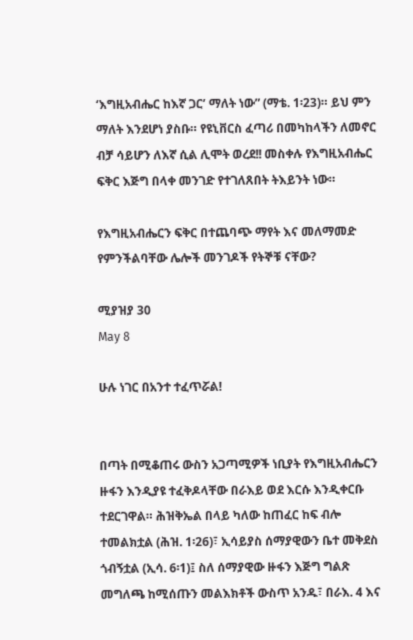‘እግዚአብሔር ከእኛ ጋር’ ማለት ነው” (ማቴ. 1፡23)። ይህ ምን ማለት እንደሆነ ያስቡ። የዩኒቨርስ ፈጣሪ በመካከላችን ለመኖር ብቻ ሳይሆን ለእኛ ሲል ሊሞት ወረደ!! መስቀሉ የእግዚአብሔር ፍቅር እጅግ በላቀ መንገድ የተገለጸበት ትእይንት ነው።

የእግዚአብሔርን ፍቅር በተጨባጭ ማየት እና መለማመድ የምንችልባቸው ሌሎች መንገዶች የትኞቹ ናቸው?

ሚያዝያ 30
May 8

ሁሉ ነገር በአንተ ተፈጥሯል!


በጣት በሚቆጠሩ ውስን አጋጣሚዎች ነቢያት የእግዚአብሔርን ዙፋን እንዲያዩ ተፈቅዶላቸው በራእይ ወደ እርሱ እንዲቀርቡ ተደርገዋል። ሕዝቅኤል በላይ ካለው ከጠፈር ከፍ ብሎ ተመልክቷል (ሕዝ. 1፡26)፣ ኢሳይያስ ሰማያዊውን ቤተ መቅደስ ጎብኝቷል (ኢሳ. 6፡1)፤ ስለ ሰማያዊው ዙፋን እጅግ ግልጽ መግለጫ ከሚሰጡን መልእክቶች ውስጥ አንዱ፣ በራእ. 4 እና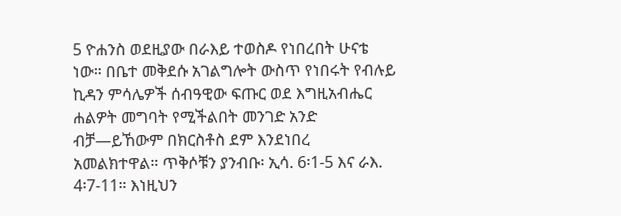5 ዮሐንስ ወደዚያው በራእይ ተወስዶ የነበረበት ሁናቴ ነው። በቤተ መቅደሱ አገልግሎት ውስጥ የነበሩት የብሉይ ኪዳን ምሳሌዎች ሰብዓዊው ፍጡር ወደ እግዚአብሔር ሐልዎት መግባት የሚችልበት መንገድ አንድ ብቻ—ይኸውም በክርስቶስ ደም እንደነበረ አመልክተዋል። ጥቅሶቹን ያንብቡ፡ ኢሳ. 6፡1-5 እና ራእ. 4፡7-11። እነዚህን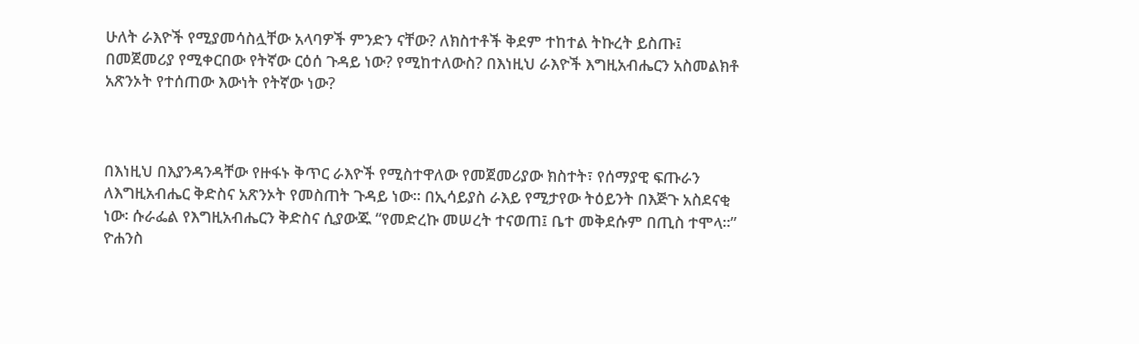ሁለት ራእዮች የሚያመሳስሏቸው አላባዎች ምንድን ናቸው? ለክስተቶች ቅደም ተከተል ትኩረት ይስጡ፤ በመጀመሪያ የሚቀርበው የትኛው ርዕሰ ጉዳይ ነው? የሚከተለውስ? በእነዚህ ራእዮች እግዚአብሔርን አስመልክቶ አጽንኦት የተሰጠው እውነት የትኛው ነው?



በእነዚህ በእያንዳንዳቸው የዙፋኑ ቅጥር ራእዮች የሚስተዋለው የመጀመሪያው ክስተት፣ የሰማያዊ ፍጡራን ለእግዚአብሔር ቅድስና አጽንኦት የመስጠት ጉዳይ ነው። በኢሳይያስ ራእይ የሚታየው ትዕይንት በእጅጉ አስደናቂ ነው፡ ሱራፌል የእግዚአብሔርን ቅድስና ሲያውጁ “የመድረኩ መሠረት ተናወጠ፤ ቤተ መቅደሱም በጢስ ተሞላ።” ዮሐንስ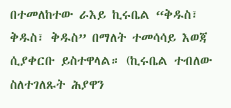በተመለከተው ራእይ ኪሩቤል “ቅዱስ፣ ቅዱስ፣ ቅዱስ” በማለት ተመሳሳይ እወጃ ሲያቀርቡ ይስተዋላል። (ኪሩቤል ተብለው ስለተገለጹት ሕያዋን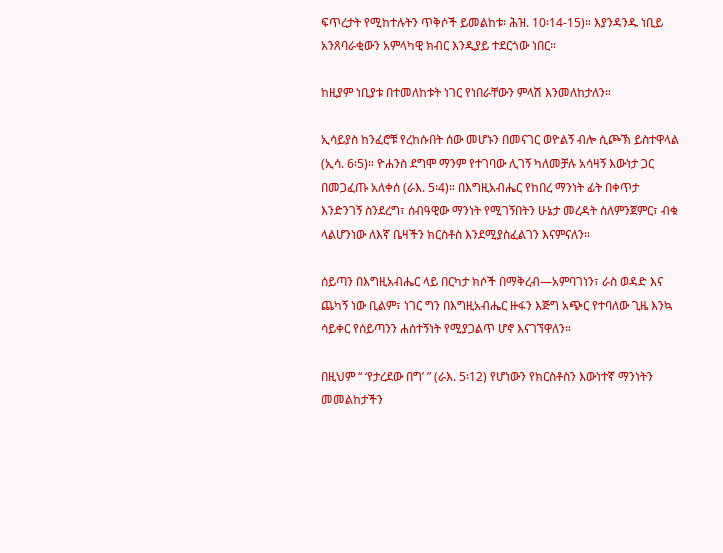ፍጥረታት የሚከተሉትን ጥቅሶች ይመልከቱ፡ ሕዝ. 10፡14-15)። እያንዳንዱ ነቢይ አንጸባራቂውን አምላካዊ ክብር እንዲያይ ተደርጎው ነበር።

ከዚያም ነቢያቱ በተመለከቱት ነገር የነበራቸውን ምላሽ እንመለከታለን።

ኢሳይያስ ከንፈሮቹ የረከሱበት ሰው መሆኑን በመናገር ወዮልኝ ብሎ ሲጮኽ ይስተዋላል (ኢሳ. 6፡5)። ዮሐንስ ደግሞ ማንም የተገባው ሊገኝ ካለመቻሉ አሳዛኝ እውነታ ጋር በመጋፈጡ አለቀሰ (ራእ. 5፡4)። በእግዚአብሔር የከበረ ማንነት ፊት በቀጥታ እንድንገኝ ስንደረግ፣ ሰብዓዊው ማንነት የሚገኝበትን ሁኔታ መረዳት ስለምንጀምር፣ ብቁ ላልሆንነው ለእኛ ቤዛችን ክርስቶስ እንደሚያስፈልገን እናምናለን።

ሰይጣን በእግዚአብሔር ላይ በርካታ ክሶች በማቅረብ—አምባገነን፣ ራስ ወዳድ እና ጨካኝ ነው ቢልም፣ ነገር ግን በእግዚአብሔር ዙፋን እጅግ አጭር የተባለው ጊዜ እንኳ ሳይቀር የሰይጣንን ሐሰተኝነት የሚያጋልጥ ሆኖ እናገኘዋለን።

በዚህም “ ‘የታረደው በግ’ ” (ራእ. 5፡12) የሆነውን የክርስቶስን እውነተኛ ማንነትን መመልከታችን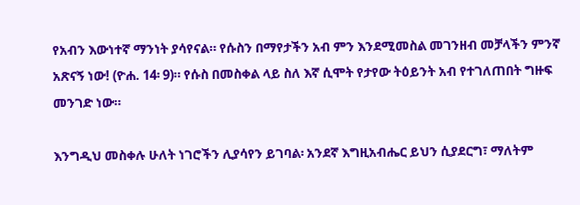የአብን እውነተኛ ማንነት ያሳየናል። የሱስን በማየታችን አብ ምን እንደሚመስል መገንዘብ መቻላችን ምንኛ አጽናኝ ነው! (ዮሐ. 14፡ 9)። የሱስ በመስቀል ላይ ስለ እኛ ሲሞት የታየው ትዕይንት አብ የተገለጠበት ግዙፍ መንገድ ነው።

እንግዲህ መስቀሉ ሁለት ነገሮችን ሊያሳየን ይገባል፡ አንደኛ እግዚአብሔር ይህን ሲያደርግ፣ ማለትም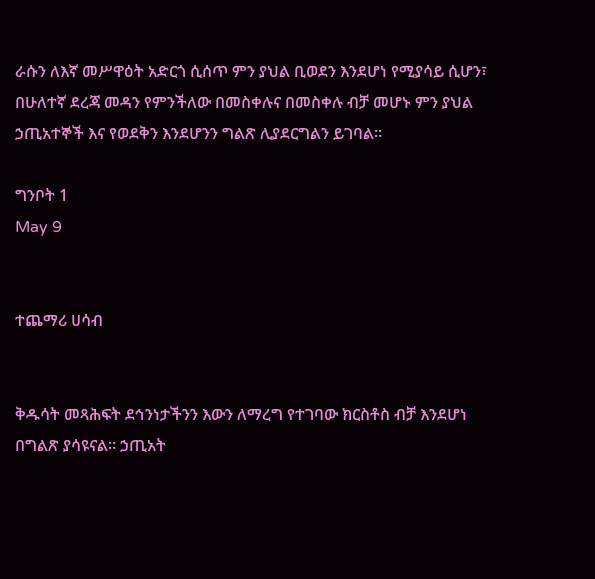ራሱን ለእኛ መሥዋዕት አድርጎ ሲሰጥ ምን ያህል ቢወደን እንደሆነ የሚያሳይ ሲሆን፣ በሁለተኛ ደረጃ መዳን የምንችለው በመስቀሉና በመስቀሉ ብቻ መሆኑ ምን ያህል ኃጢአተኞች እና የወደቅን እንደሆንን ግልጽ ሊያደርግልን ይገባል።

ግንቦት 1
May 9


ተጨማሪ ሀሳብ


ቅዱሳት መጻሕፍት ደኅንነታችንን እውን ለማረግ የተገባው ክርስቶስ ብቻ እንደሆነ በግልጽ ያሳዩናል። ኃጢአት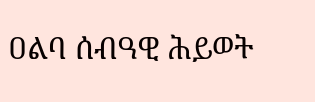ዐልባ ሰብዓዊ ሕይወት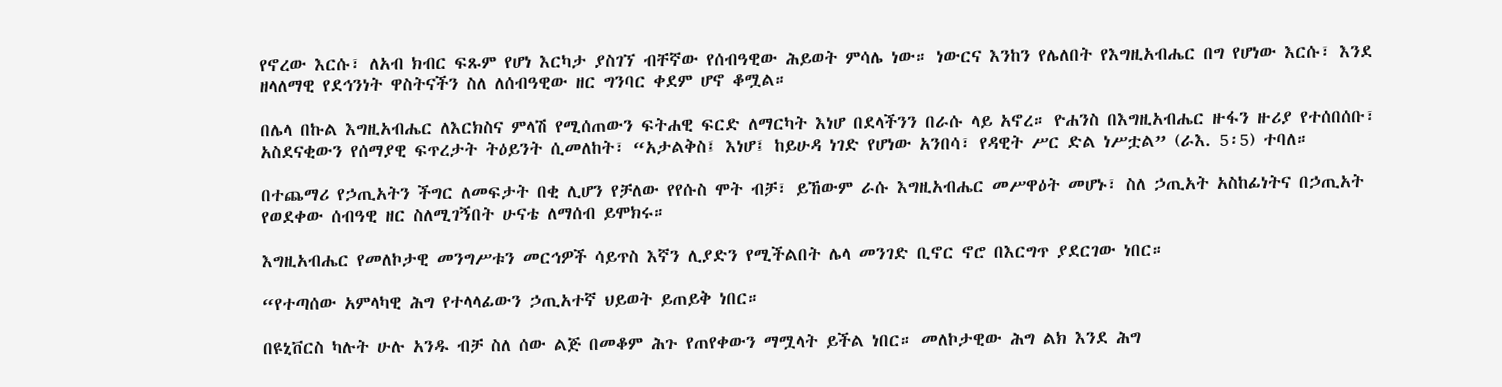የኖረው እርሱ፣ ለአብ ክብር ፍጹም የሆነ እርካታ ያስገኘ ብቸኛው የሰብዓዊው ሕይወት ምሳሌ ነው። ነውርና እንከን የሌለበት የእግዚአብሔር በግ የሆነው እርሱ፣ እንደ ዘላለማዊ የደኅንነት ዋስትናችን ስለ ለሰብዓዊው ዘር ግንባር ቀደም ሆኖ ቆሟል።

በሌላ በኩል እግዚአብሔር ለእርክስና ምላሽ የሚሰጠውን ፍትሐዊ ፍርድ ለማርካት እነሆ በደላችንን በራሱ ላይ አኖረ። ዮሐንስ በእግዚአብሔር ዙፋን ዙሪያ የተሰበሰቡ፣ አስደናቂውን የሰማያዊ ፍጥረታት ትዕይንት ሲመለከት፣ “አታልቅስ፤ እነሆ፤ ከይሁዳ ነገድ የሆነው አንበሳ፣ የዳዊት ሥር ድል ነሥቷል” (ራእ. 5፡5) ተባለ።

በተጨማሪ የኃጢአትን ችግር ለመፍታት በቂ ሊሆን የቻለው የየሱስ ሞት ብቻ፣ ይኸውም ራሱ እግዚአብሔር መሥዋዕት መሆኑ፣ ስለ ኃጢአት አስከፊነትና በኃጢአት የወደቀው ሰብዓዊ ዘር ስለሚገኝበት ሁናቴ ለማሰብ ይሞክሩ።

እግዚአብሔር የመለኮታዊ መንግሥቱን መርኅዎች ሳይጥስ እኛን ሊያድን የሚችልበት ሌላ መንገድ ቢኖር ኖሮ በእርግጥ ያደርገው ነበር።

“የተጣሰው አምላካዊ ሕግ የተላላፊውን ኃጢአተኛ ህይወት ይጠይቅ ነበር።

በዩኒቨርስ ካሉት ሁሉ አንዱ ብቻ ስለ ሰው ልጅ በመቆም ሕጉ የጠየቀውን ማሟላት ይችል ነበር። መለኮታዊው ሕግ ልክ እንደ ሕግ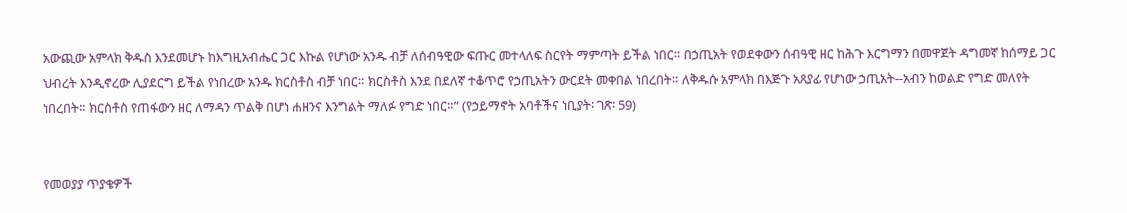አውጪው አምላክ ቅዱስ እንደመሆኑ ከእግዚአብሔር ጋር እኩል የሆነው አንዱ ብቻ ለሰብዓዊው ፍጡር መተላለፍ ስርየት ማምጣት ይችል ነበር። በኃጢአት የወደቀውን ሰብዓዊ ዘር ከሕጉ እርግማን በመዋጀት ዳግመኛ ከሰማይ ጋር ህብረት እንዲኖረው ሊያደርግ ይችል የነበረው አንዱ ክርስቶስ ብቻ ነበር። ክርስቶስ እንደ በደለኛ ተቆጥሮ የኃጢአትን ውርደት መቀበል ነበረበት። ለቅዱሱ አምላክ በእጅጉ አጸያፊ የሆነው ኃጢአት--አብን ከወልድ የግድ መለየት ነበረበት። ክርስቶስ የጠፋውን ዘር ለማዳን ጥልቅ በሆነ ሐዘንና እንግልት ማለፉ የግድ ነበር።” (የኃይማኖት አባቶችና ነቢያት፡ ገጽ፡ 59)


የመወያያ ጥያቄዎች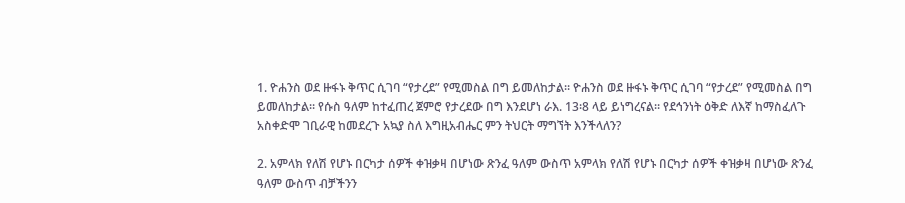1. ዮሐንስ ወደ ዙፋኑ ቅጥር ሲገባ “የታረደ” የሚመስል በግ ይመለከታል። ዮሐንስ ወደ ዙፋኑ ቅጥር ሲገባ “የታረደ” የሚመስል በግ ይመለከታል። የሱስ ዓለም ከተፈጠረ ጀምሮ የታረደው በግ እንደሆነ ራእ. 13፡8 ላይ ይነግረናል። የደኅንነት ዕቅድ ለእኛ ከማስፈለጉ አስቀድሞ ገቢራዊ ከመደረጉ አኳያ ስለ እግዚአብሔር ምን ትህርት ማግኘት እንችላለን?

2. አምላክ የለሽ የሆኑ በርካታ ሰዎች ቀዝቃዛ በሆነው ጽንፈ ዓለም ውስጥ አምላክ የለሽ የሆኑ በርካታ ሰዎች ቀዝቃዛ በሆነው ጽንፈ ዓለም ውስጥ ብቻችንን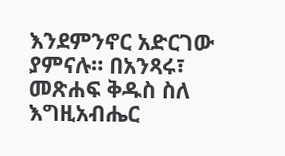እንደምንኖር አድርገው ያምናሉ። በአንጻሩ፣ መጽሐፍ ቅዱስ ስለ እግዚአብሔር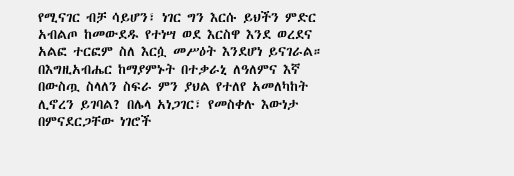የሚናገር ብቻ ሳይሆን፣ ነገር ግን እርሱ ይህችን ምድር አብልጦ ከመውደዱ የተነሣ ወደ እርስዋ እንደ ወረደና አልፎ ተርፎም ስለ እርሷ መሥዕት እንደሆነ ይናገራል። በእግዚአብሔር ከማያምኑት በተቃራኒ ለዓለምና እኛ በውስጧ ስላለን ስፍራ ምን ያህል የተለየ አመለካከት ሊኖረን ይገባል? በሌላ አነጋገር፣ የመስቀሉ እውነታ በምናደርጋቸው ነገሮች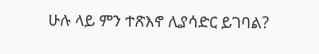ሁሉ ላይ ምን ተጽእኖ ሊያሳድር ይገባል?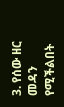3. የሰው ዘር መዳን የሚችልበት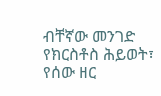ብቸኛው መንገድ የክርስቶስ ሕይወት፣ የሰው ዘር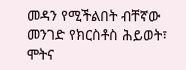መዳን የሚችልበት ብቸኛው መንገድ የክርስቶስ ሕይወት፣ ሞትና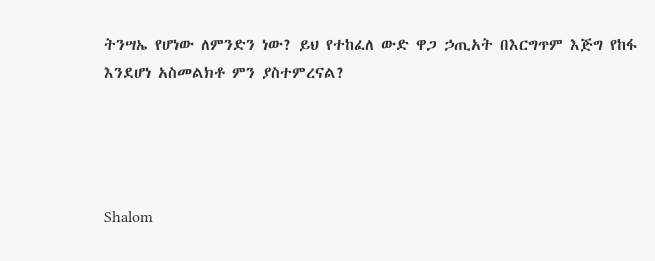ትንሣኤ የሆነው ለምንድን ነው? ይህ የተከፈለ ውድ ዋጋ ኃጢአት በእርግጥም እጅግ የከፋ እንደሆነ አስመልክቶ ምን ያስተምረናል?




Shalom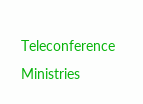Teleconference Ministries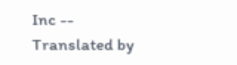Inc -- Translated by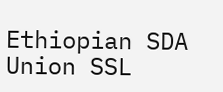Ethiopian SDA Union SSL